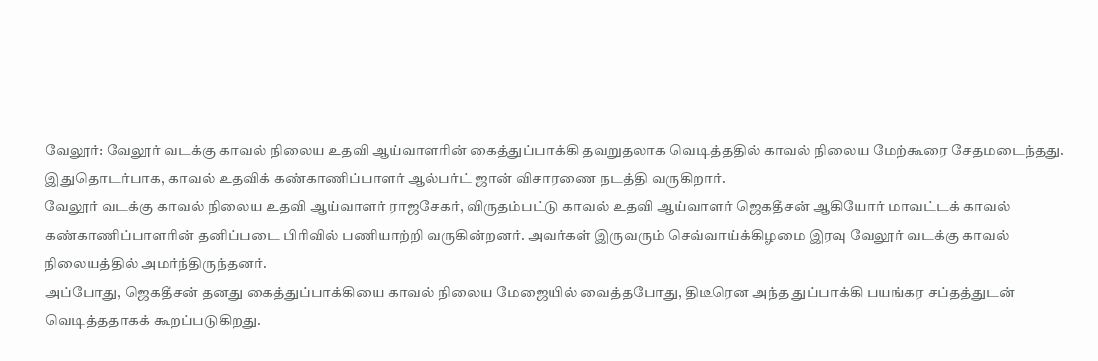வேலூர்: வேலூர் வடக்கு காவல் நிலைய உதவி ஆய்வாளரின் கைத்துப்பாக்கி தவறுதலாக வெடித்ததில் காவல் நிலைய மேற்கூரை சேதமடைந்தது. இதுதொடர்பாக, காவல் உதவிக் கண்காணிப்பாளர் ஆல்பர்ட் ஜான் விசாரணை நடத்தி வருகிறார்.
வேலூர் வடக்கு காவல் நிலைய உதவி ஆய்வாளர் ராஜசேகர், விருதம்பட்டு காவல் உதவி ஆய்வாளர் ஜெகதீசன் ஆகியோர் மாவட்டக் காவல் கண்காணிப்பாளரின் தனிப்படை பிரிவில் பணியாற்றி வருகின்றனர். அவர்கள் இருவரும் செவ்வாய்க்கிழமை இரவு வேலூர் வடக்கு காவல் நிலையத்தில் அமர்ந்திருந்தனர்.
அப்போது, ஜெகதீசன் தனது கைத்துப்பாக்கியை காவல் நிலைய மேஜையில் வைத்தபோது, திடீரென அந்த துப்பாக்கி பயங்கர சப்தத்துடன் வெடித்ததாகக் கூறப்படுகிறது.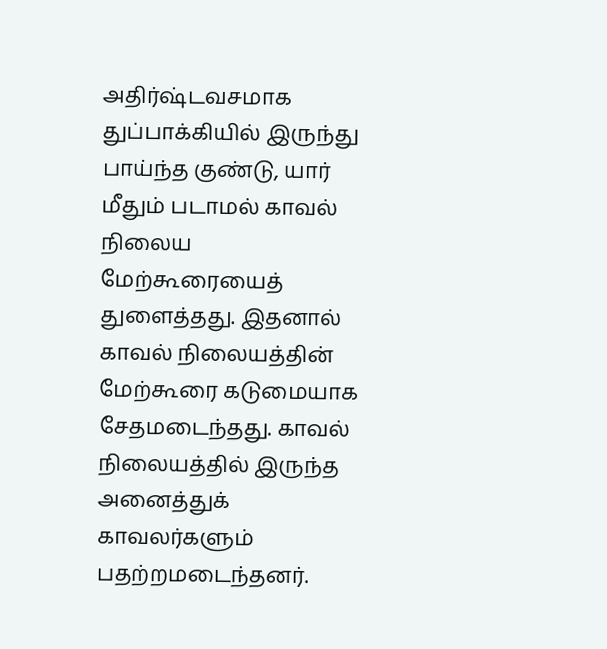அதிர்ஷ்டவசமாக துப்பாக்கியில் இருந்து பாய்ந்த குண்டு, யார் மீதும் படாமல் காவல் நிலைய மேற்கூரையைத் துளைத்தது. இதனால் காவல் நிலையத்தின் மேற்கூரை கடுமையாக சேதமடைந்தது. காவல் நிலையத்தில் இருந்த அனைத்துக் காவலர்களும் பதற்றமடைந்தனர்.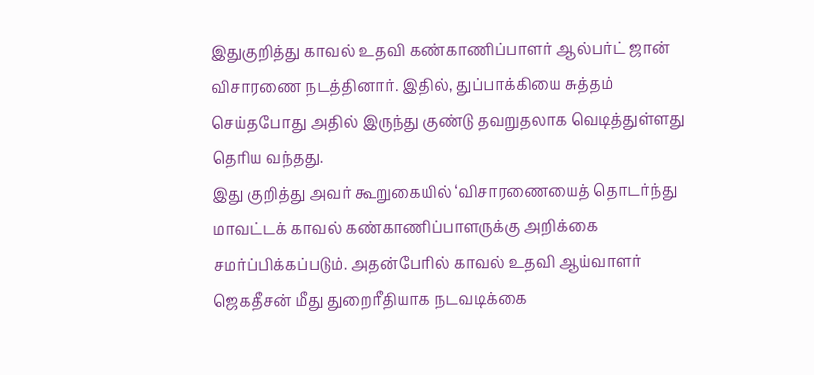இதுகுறித்து காவல் உதவி கண்காணிப்பாளர் ஆல்பர்ட் ஜான் விசாரணை நடத்தினார். இதில், துப்பாக்கியை சுத்தம் செய்தபோது அதில் இருந்து குண்டு தவறுதலாக வெடித்துள்ளது தெரிய வந்தது.
இது குறித்து அவர் கூறுகையில் ‘விசாரணையைத் தொடர்ந்து மாவட்டக் காவல் கண்காணிப்பாளருக்கு அறிக்கை சமர்ப்பிக்கப்படும். அதன்பேரில் காவல் உதவி ஆய்வாளர் ஜெகதீசன் மீது துறைரீதியாக நடவடிக்கை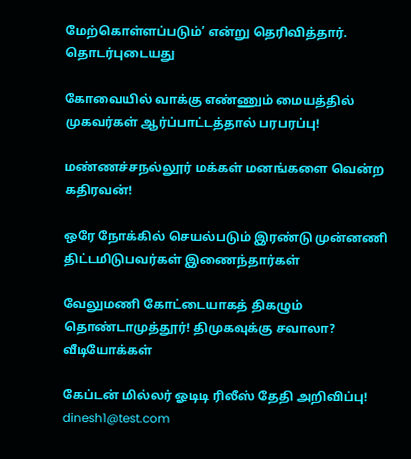மேற்கொள்ளப்படும்’ என்று தெரிவித்தார்.
தொடர்புடையது

கோவையில் வாக்கு எண்ணும் மையத்தில் முகவர்கள் ஆர்ப்பாட்டத்தால் பரபரப்பு!

மண்ணச்சநல்லூர் மக்கள் மனங்களை வென்ற கதிரவன்!

ஒரே நோக்கில் செயல்படும் இரண்டு முன்னணி திட்டமிடுபவர்கள் இணைந்தார்கள்

வேலுமணி கோட்டையாகத் திகழும் தொண்டாமுத்தூர்! திமுகவுக்கு சவாலா?
வீடியோக்கள்

கேப்டன் மில்லர் ஓடிடி ரிலீஸ் தேதி அறிவிப்பு!
dinesh1@test.com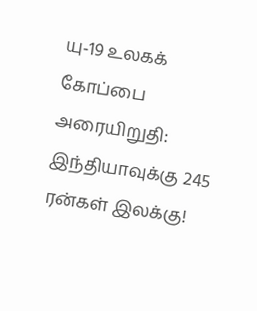யு-19 உலகக் கோப்பை அரையிறுதி: இந்தியாவுக்கு 245 ரன்கள் இலக்கு!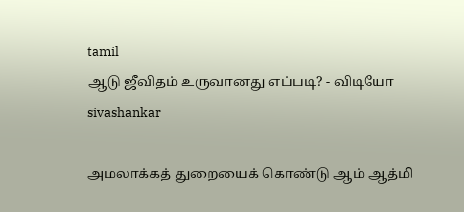tamil
ஆடு ஜீவிதம் உருவானது எப்படி? - விடியோ
sivashankar

அமலாக்கத் துறையைக் கொண்டு ஆம் ஆத்மி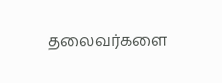தலைவர்களை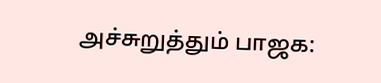அச்சுறுத்தும் பாஜக: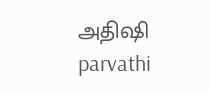அதிஷி
parvathi